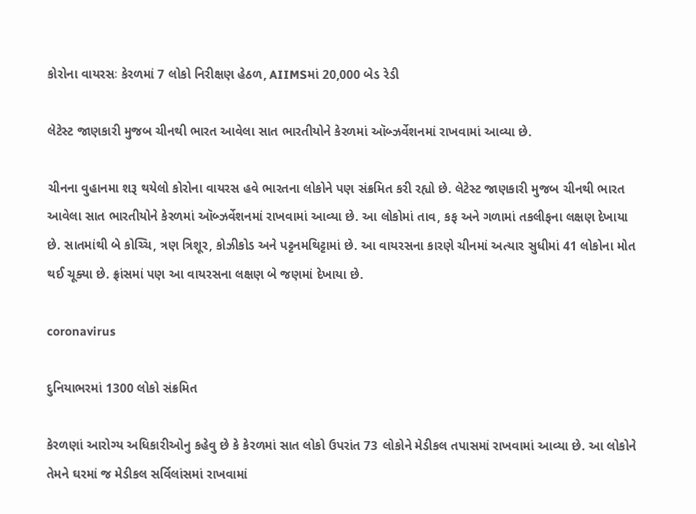કોરોના વાયરસઃ કેરળમાં 7 લોકો નિરીક્ષણ હેઠળ, AIIMSમાં 20,000 બેડ રેડી

લેટેસ્ટ જાણકારી મુજબ ચીનથી ભારત આવેલા સાત ભારતીયોને કેરળમાં ઑબ્ઝર્વેશનમાં રાખવામાં આવ્યા છે.

ચીનના વુહાનમા શરૂ થયેલો કોરોના વાયરસ હવે ભારતના લોકોને પણ સંક્રમિત કરી રહ્યો છે. લેટેસ્ટ જાણકારી મુજબ ચીનથી ભારત આવેલા સાત ભારતીયોને કેરળમાં ઑબ્ઝર્વેશનમાં રાખવામાં આવ્યા છે. આ લોકોમાં તાવ, કફ અને ગળામાં તકલીફના લક્ષણ દેખાયા છે. સાતમાંથી બે કોચ્ચિ, ત્રણ ત્રિશૂર, કોઝીકોડ અને પટ્ટનમથિટ્ટામાં છે. આ વાયરસના કારણે ચીનમાં અત્યાર સુધીમાં 41 લોકોના મોત થઈ ચૂક્યા છે. ફ્રાંસમાં પણ આ વાયરસના લક્ષણ બે જણમાં દેખાયા છે.

coronavirus

દુનિયાભરમાં 1300 લોકો સંક્રમિત

કેરળણાં આરોગ્ય અધિકારીઓનુ કહેવુ છે કે કેરળમાં સાત લોકો ઉપરાંત 73 લોકોને મેડીકલ તપાસમાં રાખવામાં આવ્યા છે. આ લોકોને તેમને ઘરમાં જ મેડીકલ સર્વિલાંસમાં રાખવામાં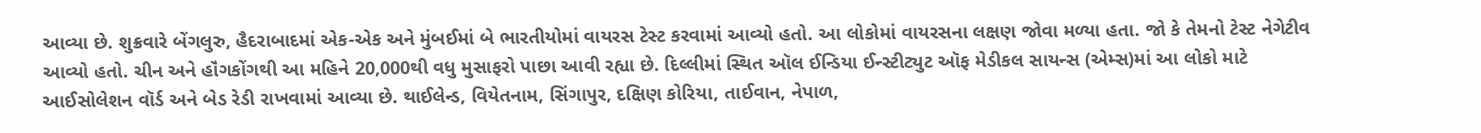આવ્યા છે. શુક્રવારે બેંગલુરુ, હૈદરાબાદમાં એક-એક અને મુંબઈમાં બે ભારતીયોમાં વાયરસ ટેસ્ટ કરવામાં આવ્યો હતો. આ લોકોમાં વાયરસના લક્ષણ જોવા મળ્યા હતા. જો કે તેમનો ટેસ્ટ નેગેટીવ આવ્યો હતો. ચીન અને હૉંગકોંગથી આ મહિને 20,000થી વધુ મુસાફરો પાછા આવી રહ્યા છે. દિલ્લીમાં સ્થિત ઑલ ઈન્ડિયા ઈન્સ્ટીટ્યુટ ઑફ મેડીકલ સાયન્સ (એમ્સ)માં આ લોકો માટે આઈસોલેશન વૉર્ડ અને બેડ રેડી રાખવામાં આવ્યા છે. થાઈલેન્ડ, વિયેતનામ, સિંગાપુર, દક્ષિણ કોરિયા, તાઈવાન, નેપાળ,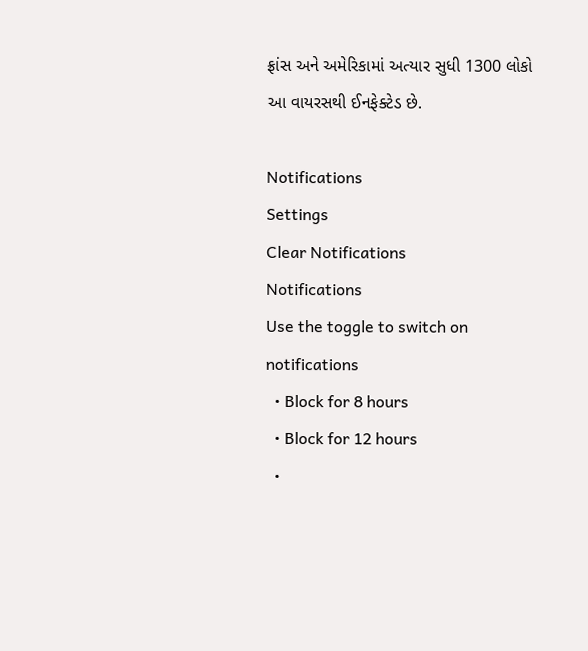ફ્રાંસ અને અમેરિકામાં અત્યાર સુધી 1300 લોકો આ વાયરસથી ઈનફેક્ટેડ છે.

Notifications
Settings
Clear Notifications
Notifications
Use the toggle to switch on notifications
  • Block for 8 hours
  • Block for 12 hours
  •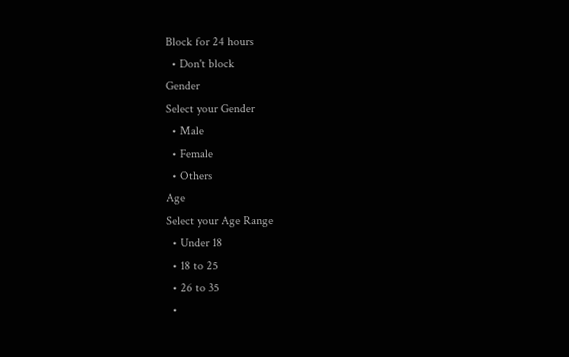Block for 24 hours
  • Don't block
Gender
Select your Gender
  • Male
  • Female
  • Others
Age
Select your Age Range
  • Under 18
  • 18 to 25
  • 26 to 35
  •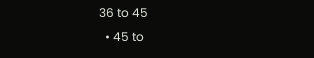36 to 45
  • 45 to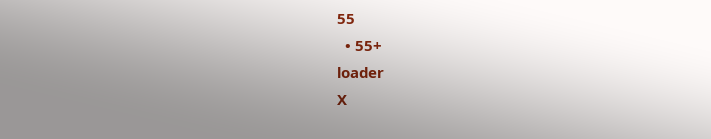55
  • 55+
loader
X